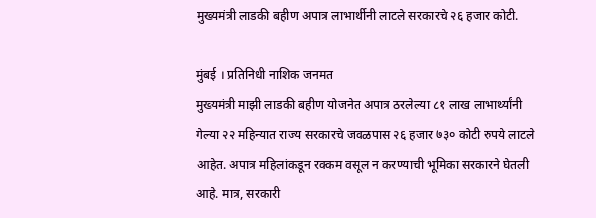मुख्यमंत्री लाडकी बहीण अपात्र लाभार्थीनी लाटले सरकारचे २६ हजार कोटी.

मुंबई । प्रतिनिधी नाशिक जनमत
मुख्यमंत्री माझी लाडकी बहीण योजनेत अपात्र ठरलेल्या ८१ लाख लाभार्थ्यांनी गेल्या २२ महिन्यात राज्य सरकारचे जवळपास २६ हजार ७३० कोटी रुपये लाटले आहेत. अपात्र महिलांकडून रक्कम वसूल न करण्याची भूमिका सरकारने घेतली आहे. मात्र, सरकारी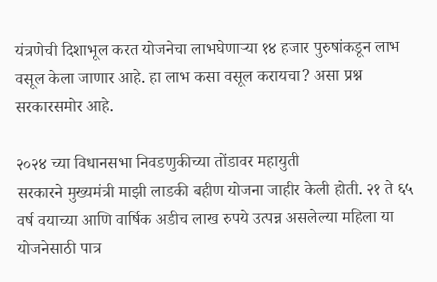यंत्रणेची दिशाभूल करत योजनेचा लाभघेणाऱ्या १४ हजार पुरुषांकडून लाभ वसूल केला जाणार आहे. हा लाभ कसा वसूल करायचा? असा प्रश्न सरकारसमोर आहे.

२०२४ च्या विधानसभा निवडणुकीच्या तोंडावर महायुती
सरकारने मुख्यमंत्री माझी लाडकी बहीण योजना जाहीर केली होती. २१ ते ६५ वर्ष वयाच्या आणि वार्षिक अडीच लाख रुपये उत्पन्न असलेल्या महिला या योजनेसाठी पात्र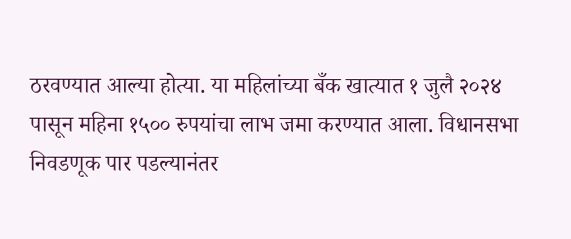ठरवण्यात आल्या होत्या. या महिलांच्या बँक खात्यात १ जुलै २०२४ पासून महिना १५०० रुपयांचा लाभ जमा करण्यात आला. विधानसभा निवडणूक पार पडल्यानंतर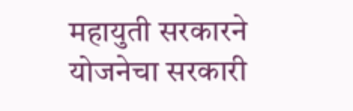महायुती सरकारने योजनेचा सरकारी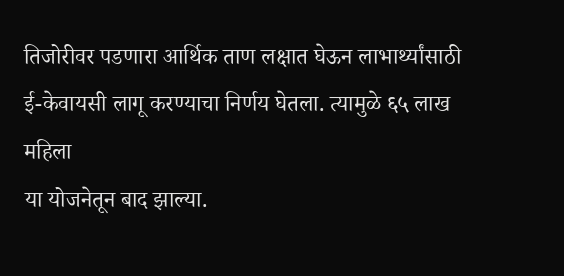तिजोरीवर पडणारा आर्थिक ताण लक्षात घेऊन लाभार्थ्यांसाठी ई-केवायसी लागू करण्याचा निर्णय घेतला. त्यामुळे ६५ लाख महिला
या योजनेतून बाद झाल्या.